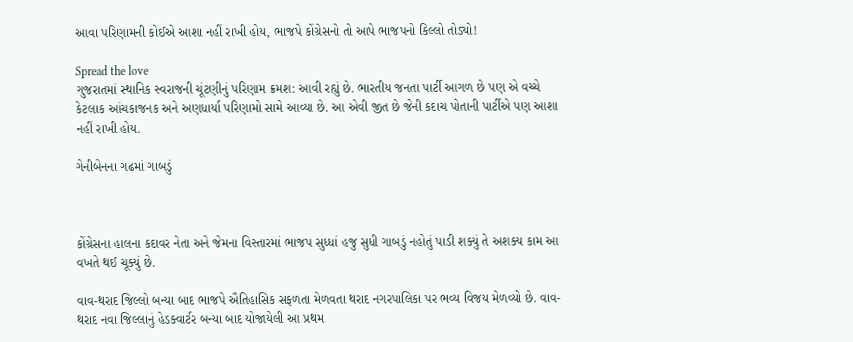આવા પરિણામની કોઈએ આશા નહીં રાખી હોય, ભાજપે કોંગ્રેસનો તો આપે ભાજપનો કિલ્લો તોડ્યો!

Spread the love
ગુજરાતમાં સ્થાનિક સ્વરાજની ચૂંટણીનું પરિણામ ક્રમશ: આવી રહ્યું છે. ભારતીય જનતા પાર્ટી આગળ છે પણ એ વચ્ચે કેટલાક આંચકાજનક અને અણધાર્યા પરિણામો સામે આવ્યા છે. આ એવી જીત છે જેની કદાચ પોતાની પાર્ટીએ પણ આશા નહીં રાખી હોય.

ગેનીબેનના ગઢમાં ગાબડું



કોંગ્રેસના હાલના કદાવર નેતા અને જેમના વિસ્તારમાં ભાજપ સુધ્ધાં હજુ સુધી ગાબડું નહોતું પાડી શક્યું તે અશક્ય કામ આ વખતે થઈ ચૂક્યું છે.

વાવ-થરાદ જિલ્લો બન્યા બાદ ભાજપે ઐતિહાસિક સફળતા મેળવતા થરાદ નગરપાલિકા પર ભવ્ય વિજય મેળવ્યો છે. વાવ-થરાદ નવા જિલ્લાનું હેડક્વાર્ટર બન્યા બાદ યોજાયેલી આ પ્રથમ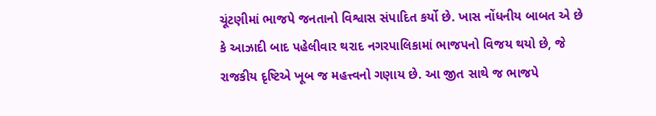ચૂંટણીમાં ભાજપે જનતાનો વિશ્વાસ સંપાદિત કર્યો છે. ખાસ નોંધનીય બાબત એ છે કે આઝાદી બાદ પહેલીવાર થરાદ નગરપાલિકામાં ભાજપનો વિજય થયો છે, જે રાજકીય દૃષ્ટિએ ખૂબ જ મહત્ત્વનો ગણાય છે. આ જીત સાથે જ ભાજપે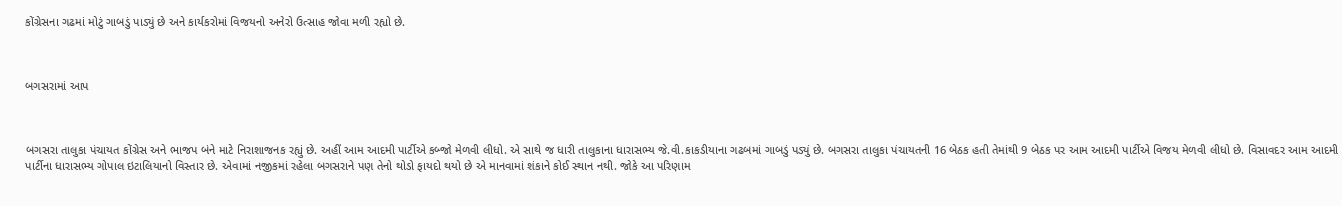કોંગ્રેસના ગઢમાં મોટું ગાબડું પાડ્યું છે અને કાર્યકરોમાં વિજયનો અનેરો ઉત્સાહ જોવા મળી રહ્યો છે.



બગસરામાં આપ



બગસરા તાલુકા પંચાયત કોંગ્રેસ અને ભાજપ બંને માટે નિરાશાજનક રહ્યું છે. અહીં આમ આદમી પાર્ટીએ કબ્જો મેળવી લીધો. એ સાથે જ ધારી તાલુકાના ધારાસભ્ય જે.વી.કાકડીયાના ગઢબમાં ગાબડું પડ્યું છે. બગસરા તાલુકા પંચાયતની 16 બેઠક હતી તેમાંથી 9 બેઠક પર આમ આદમી પાર્ટીએ વિજય મેળવી લીધો છે. વિસાવદર આમ આદમી પાર્ટીના ધારાસભ્ય ગોપાલ ઇટાલિયાનો વિસ્તાર છે. એવામાં નજીકમાં રહેલા બગસરાને પણ તેનો થોડો ફાયદો થયો છે એ માનવામાં શંકાને કોઈ સ્થાન નથી. જોકે આ પરિણામ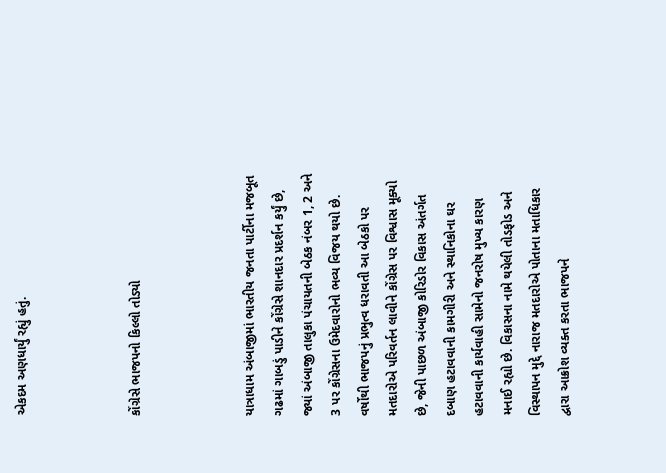એકદમ અણધાર્યું રહ્યું હતું.



કોંગ્રેસે ભાજપનો કિલ્લો તોડ્યો



યાત્રાધામ અંબાજીમાં ભારતીય જનતા પાર્ટીના મજબૂત ગઢમાં ગાબડું પાડીને કોંગ્રેસે શાનદાર પ્રદર્શન કર્યું છે, જ્યાં અંબાજી તાલુકા પંચાયતની બેઠક નંબર 1, 2 અને 3 પર કોંગ્રેસના ઉમેદવારોનો ભવ્ય વિજય થયો છે. વર્ષોથી ભાજપનું પ્રભુત્વ ધરાવતી આ બેઠકો પર મતદારોએ પરિવર્તન લાવીને કોંગ્રેસ પર વિશ્વાસ મૂક્યો છે, જેની પાછળ અંબાજી કોરિડોર વિકાસ અંતર્ગત દબાણ હટાવવાની કામગીરી અને સ્થાનિકોના ઘર હટાવવાની કાર્યવાહી સામેનો જનરોષ મુખ્ય કારણ મનાઈ રહ્યો છે. વિકાસના નામે થયેલી તોડફોડ અને વિસ્થાપન મુદ્દે નારાજ મતદારોએ પોતાના મતાધિકાર દ્વારા આક્રોશ વ્યક્ત કરતા ભાજપને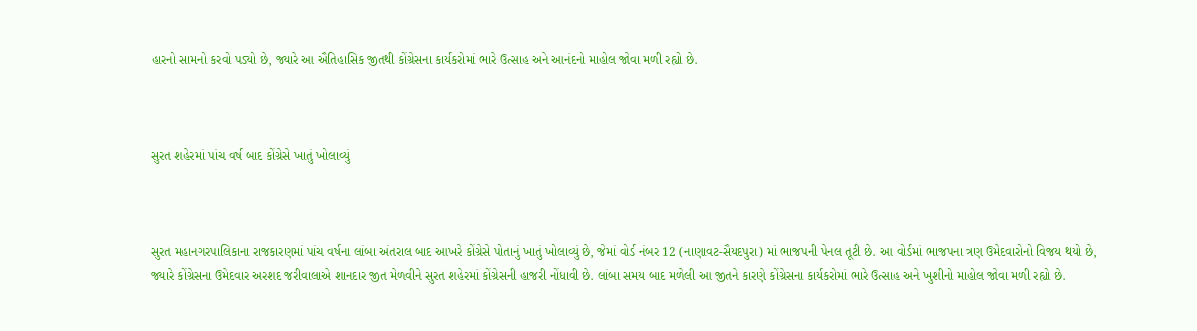હારનો સામનો કરવો પડ્યો છે, જ્યારે આ ઐતિહાસિક જીતથી કોંગ્રેસના કાર્યકરોમાં ભારે ઉત્સાહ અને આનંદનો માહોલ જોવા મળી રહ્યો છે.



સુરત શહેરમાં પાંચ વર્ષ બાદ કોંગ્રેસે ખાતું ખોલાવ્યું



સુરત મહાનગરપાલિકાના રાજકારણમાં પાંચ વર્ષના લાંબા અંતરાલ બાદ આખરે કોંગ્રેસે પોતાનું ખાતું ખોલાવ્યું છે, જેમાં વોર્ડ નંબર 12 (નાણાવટ-સૈયદપુરા) માં ભાજપની પેનલ તૂટી છે. આ વોર્ડમાં ભાજપના ત્રણ ઉમેદવારોનો વિજય થયો છે, જ્યારે કોંગ્રેસના ઉમેદવાર અરશદ જરીવાલાએ શાનદાર જીત મેળવીને સુરત શહેરમાં કોંગ્રેસની હાજરી નોંધાવી છે. લાંબા સમય બાદ મળેલી આ જીતને કારણે કોંગ્રેસના કાર્યકરોમાં ભારે ઉત્સાહ અને ખુશીનો માહોલ જોવા મળી રહ્યો છે.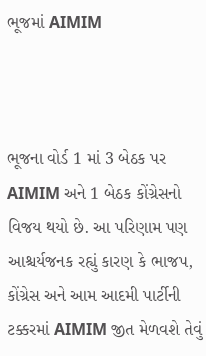ભૂજમાં AIMIM



ભૂજના વોર્ડ 1 માં 3 બેઠક પર AIMIM અને 1 બેઠક કોંગ્રેસનો વિજય થયો છે. આ પરિણામ પણ આશ્ચર્યજનક રહ્યું કારણ કે ભાજપ, કોંગ્રેસ અને આમ આદમી પાર્ટીની ટક્કરમાં AIMIM જીત મેળવશે તેવું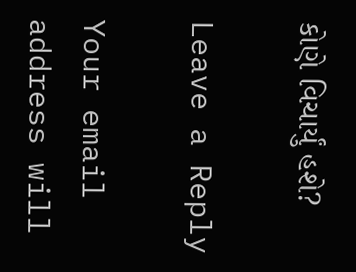કોણે વિચાર્યું હશે?

Leave a Reply

Your email address will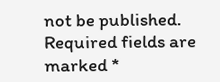not be published. Required fields are marked *